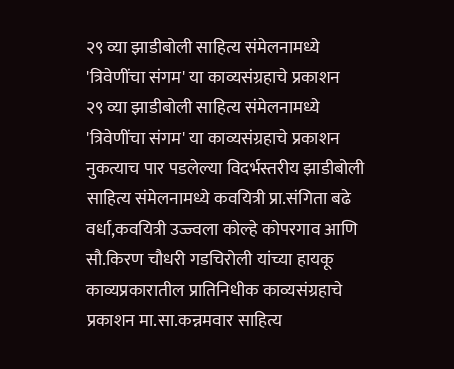२९ व्या झाडीबोली साहित्य संमेलनामध्ये 'त्रिवेणींचा संगम' या काव्यसंग्रहाचे प्रकाशन
२९ व्या झाडीबोली साहित्य संमेलनामध्ये 'त्रिवेणींचा संगम' या काव्यसंग्रहाचे प्रकाशन
नुकत्याच पार पडलेल्या विदर्भस्तरीय झाडीबोली साहित्य संमेलनामध्ये कवयित्री प्रा.संगिता बढे वर्धा,कवयित्री उज्ज्वला कोल्हे कोपरगाव आणि सौ.किरण चौधरी गडचिरोली यांच्या हायकू काव्यप्रकारातील प्रातिनिधीक काव्यसंग्रहाचे प्रकाशन मा.सा.कन्नमवार साहित्य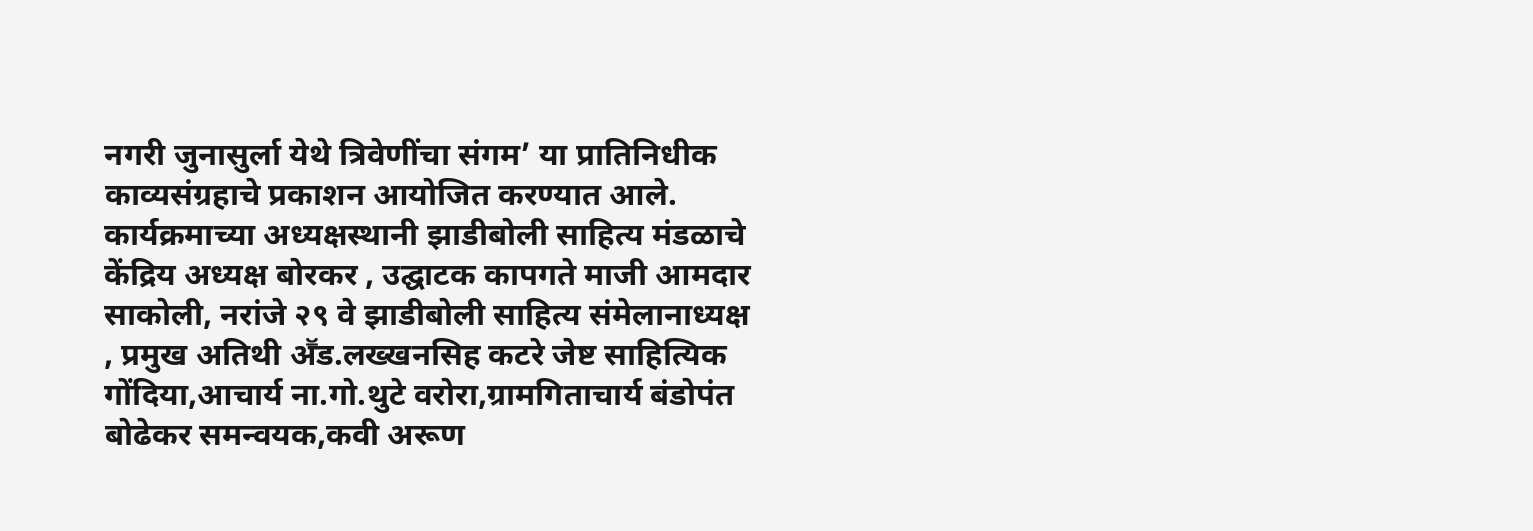नगरी जुनासुर्ला येथे त्रिवेणींचा संगम’ या प्रातिनिधीक काव्यसंग्रहाचे प्रकाशन आयोजित करण्यात आले. कार्यक्रमाच्या अध्यक्षस्थानी झाडीबोली साहित्य मंडळाचे केंद्रिय अध्यक्ष बोरकर , उद्घाटक कापगते माजी आमदार साकोली, नरांजे २९ वे झाडीबोली साहित्य संमेलानाध्यक्ष , प्रमुख अतिथी अॕड.लख्खनसिह कटरे जेष्ट साहित्यिक गोंदिया,आचार्य ना.गो.थुटे वरोरा,ग्रामगिताचार्य बंडोपंत बोढेकर समन्वयक,कवी अरूण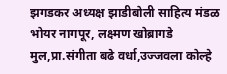झगडकर अध्यक्ष झाडीबोली साहित्य मंडळ भोयर नागपूर, लक्ष्मण खोब्रागडे मुल,प्रा.संगीता बढे वर्धा,उज्जवला कोल्हे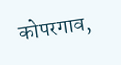कोपरगाव,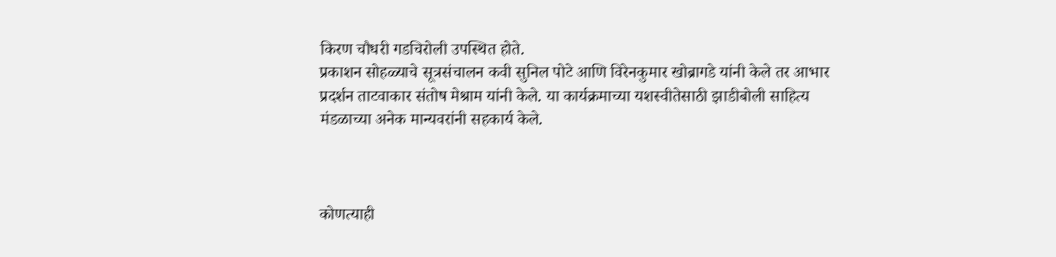किरण चौधरी गडचिरोली उपस्थित होते.
प्रकाशन सोहळ्याचे सूत्रसंचालन कवी सुनिल पोटे आणि विरेनकुमार खोब्रागडे यांनी केले तर आभार प्रदर्शन ताटवाकार संतोष मेश्राम यांनी केले. या कार्यक्रमाच्या यशस्वीतेसाठी झाडीबोली साहित्य मंडळाच्या अनेक मान्यवरांनी सहकार्य केले.



कोणत्याही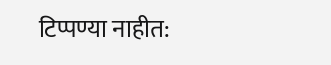टिप्पण्या नाहीत: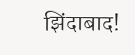झिंदाबाद!